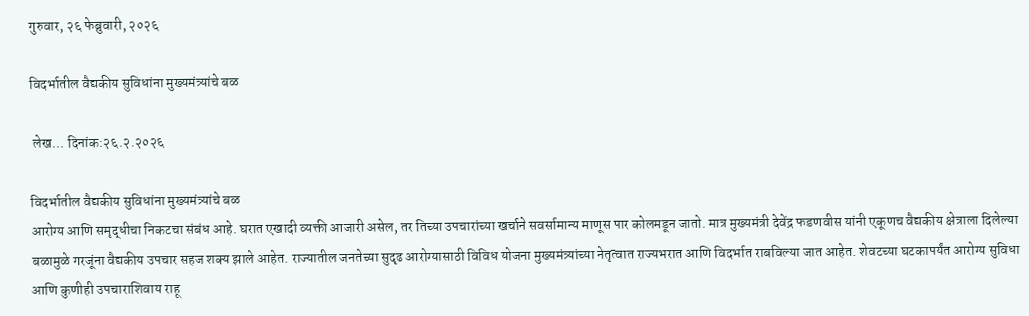गुरुवार, २६ फेब्रुवारी, २०२६

विदर्भातील वैद्यकीय सुविधांना मुख्यमंत्र्यांचे बळ

 लेख… दिनांक:२६.२.२०२६

विदर्भातील वैद्यकीय सुविधांना मुख्यमंत्र्यांचे बळ
आरोग्य आणि समृद्धीचा निकटचा संबंध आहे. घरात एखादी व्यक्ती आजारी असेल, तर तिच्या उपचारांच्या खर्चाने सवर्सामान्य माणूस पार कोलमडून जातो. मात्र मुख्यमंत्री देवेंद्र फडणवीस यांनी एकूणच वैद्यकीय क्षेत्राला दिलेल्या बळामुळे गरजूंना वैद्यकीय उपचार सहज शक्य झाले आहेत. राज्यातील जनतेच्या सुदृढ आरोग्यासाठी विविध योजना मुख्यमंत्र्यांच्या नेतृत्वात राज्यभरात आणि विदर्भात राबविल्या जात आहेत. शेवटच्या घटकापर्यंत आरोग्य सुविधा आणि कुणीही उपचाराशिवाय राहू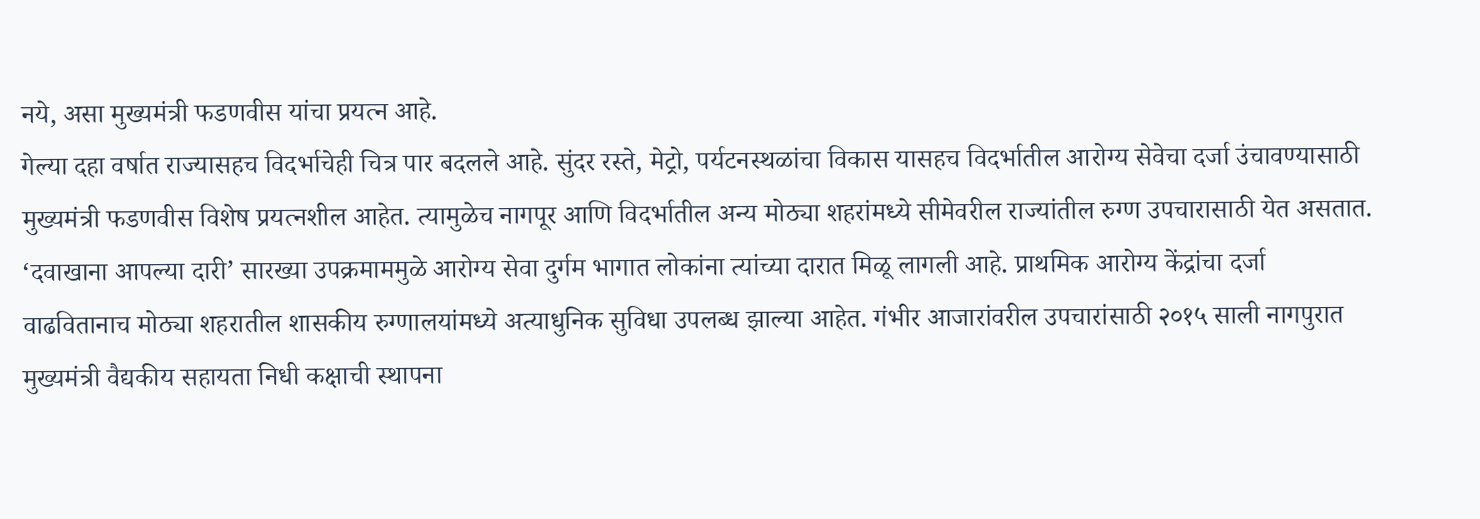नये, असा मुख्यमंत्री फडणवीस यांचा प्रयत्न आहे.
गेल्या दहा वर्षात राज्यासहच विदर्भाचेही चित्र पार बदलले आहे. सुंदर रस्ते, मेट्रो, पर्यटनस्थळांचा विकास यासहच विदर्भातील आरोग्य सेवेचा दर्जा उंचावण्यासाठी मुख्यमंत्री फडणवीस विशेष प्रयत्नशील आहेत. त्यामुळेच नागपूर आणि विदर्भातील अन्य मोठ्या शहरांमध्ये सीमेवरील राज्यांतील रुग्ण उपचारासाठी येत असतात. ‘दवाखाना आपल्या दारी’ सारख्या उपक्रमाममुळे आरोग्य सेवा दुर्गम भागात लोकांना त्यांच्या दारात मिळू लागली आहे. प्राथमिक आरोग्य केंद्रांचा दर्जा वाढवितानाच मोठ्या शहरातील शासकीय रुग्णालयांमध्ये अत्याधुनिक सुविधा उपलब्ध झाल्या आहेत. गंभीर आजारांवरील उपचारांसाठी २०१५ साली नागपुरात मुख्यमंत्री वैद्यकीय सहायता निधी कक्षाची स्थापना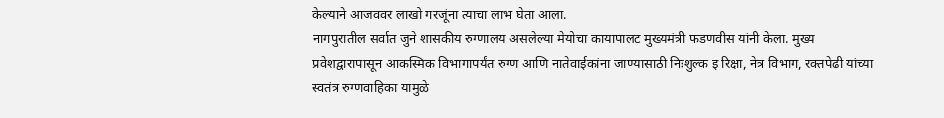केल्याने आजववर लाखो गरजूंना त्याचा लाभ घेता आला.
नागपुरातील सर्वात जुने शासकीय रुग्णालय असलेल्या मेयोचा कायापालट मुख्यमंत्री फडणवीस यांनी केला. मुख्य प्रवेशद्वारापासून आकस्मिक विभागापर्यंत रुग्ण आणि नातेवाईकांना जाण्यासाठी निःशुल्क इ रिक्षा, नेत्र विभाग, रक्तपेढी यांच्या स्वतंत्र रुग्णवाहिका यामुळे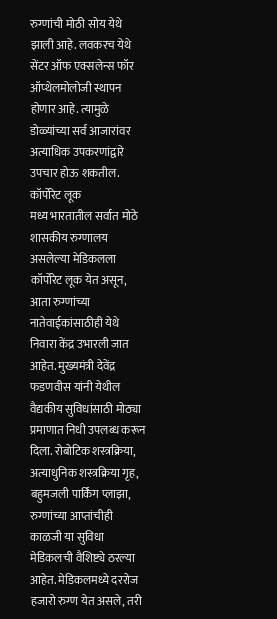रुग्णांची मोठी सोय येथे झाली आहे. लवकरच येथे सेंटर ऑफ एक्सलेन्स फॉर ऑप्थेलमोलोजी स्थापन होणार आहे. त्यामुळे डोळ्यांच्या सर्व आजारांवर अत्याधिक उपकरणांद्वारे उपचार होऊ शकतील.
कॉर्पोरेट लूक
मध्य भारतातील सर्वात मोठे शासकीय रुग्णालय असलेल्या मेडिकलला कॉर्पोरेट लूक येत असून, आता रुग्णांच्या नातेवाईकांसाठीही येथे निवारा केंद्र उभारली जात आहेत. मुख्यमंत्री देवेंद्र फडणवीस यांनी येथील वैद्यकीय सुविधांसाठी मोठ्या प्रमाणात निधी उपलब्ध करून दिला. रोबोटिक शस्त्रक्रिया, अत्याधुनिक शस्त्रक्रिया गृह, बहुमजली पार्किंग प्लाझा, रुग्णांच्या आप्तांचीही काळजी या सुविधा मेडिकलची वैशिष्ट्ये ठरल्या आहेत. मेडिकलमध्ये दररोज हजारो रुग्ण येत असले, तरी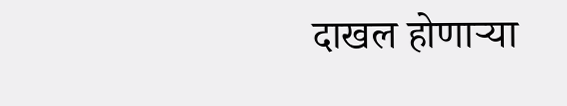दाखल होणाऱ्या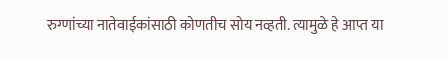रुग्णांच्या नातेवाईकांसाठी कोणतीच सोय नव्हती. त्यामुळे हे आप्त या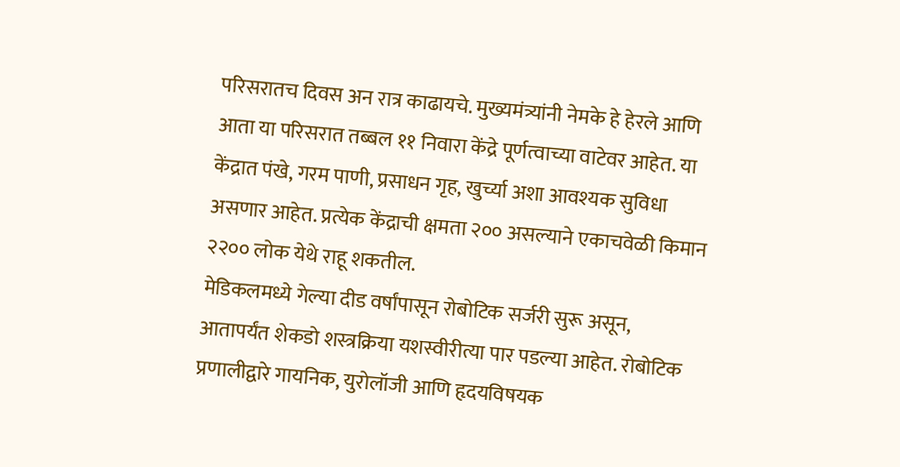परिसरातच दिवस अन रात्र काढायचे. मुख्यमंत्र्यांनी नेमके हे हेरले आणि आता या परिसरात तब्बल ११ निवारा केंद्रे पूर्णत्वाच्या वाटेवर आहेत. या केंद्रात पंखे, गरम पाणी, प्रसाधन गृह, खुर्च्या अशा आवश्यक सुविधा असणार आहेत. प्रत्येक केंद्राची क्षमता २०० असल्याने एकाचवेळी किमान २२०० लोक येथे राहू शकतील.
मेडिकलमध्ये गेल्या दीड वर्षांपासून रोबोटिक सर्जरी सुरू असून, आतापर्यंत शेकडो शस्त्रक्रिया यशस्वीरीत्या पार पडल्या आहेत. रोबोटिक प्रणालीद्वारे गायनिक, युरोलॉजी आणि हृदयविषयक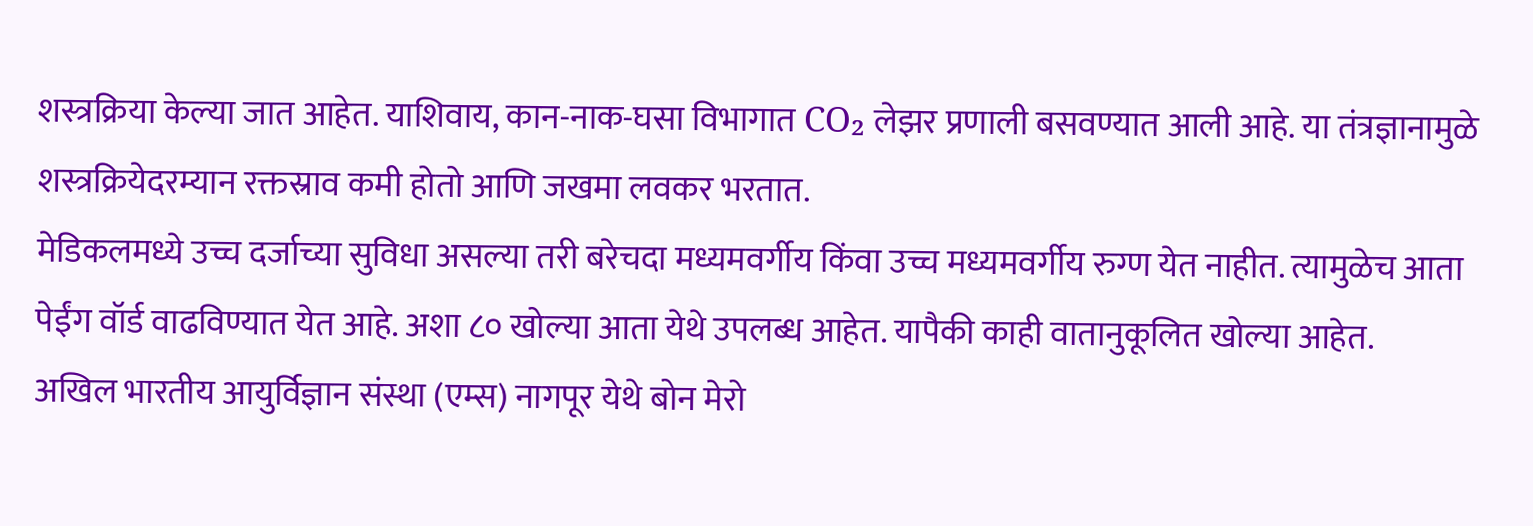शस्त्रक्रिया केल्या जात आहेत. याशिवाय, कान-नाक-घसा विभागात CO₂ लेझर प्रणाली बसवण्यात आली आहे. या तंत्रज्ञानामुळे शस्त्रक्रियेदरम्यान रक्तस्राव कमी होतो आणि जखमा लवकर भरतात.
मेडिकलमध्ये उच्च दर्जाच्या सुविधा असल्या तरी बरेचदा मध्यमवर्गीय किंवा उच्च मध्यमवर्गीय रुग्ण येत नाहीत. त्यामुळेच आता पेईंग वॉर्ड वाढविण्यात येत आहे. अशा ८० खोल्या आता येथे उपलब्ध आहेत. यापैकी काही वातानुकूलित खोल्या आहेत.
अखिल भारतीय आयुर्विज्ञान संस्था (एम्स) नागपूर येथे बोन मेरो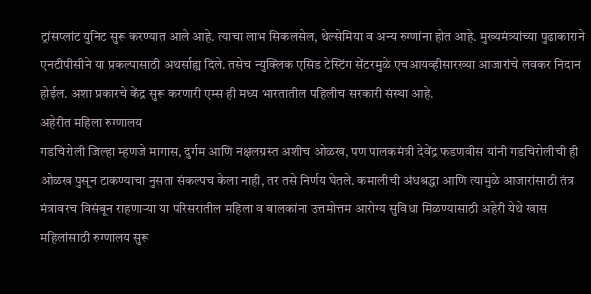ट्रांसप्लांट युनिट सुरू करण्यात आले आहे. त्याचा लाभ सिकलसेल, थेल्सेमिया व अन्य रुग्णांना होत आहे. मुख्यमंत्र्यांच्या पुढाकाराने एनटीपीसीने या प्रकल्पासाठी अथर्साह्य दिले. तसेच न्युक्लिक एसिड टेस्टिंग सेंटरमुळे एचआयव्हीसारख्या आजारांचे लवकर निदान होईल. अशा प्रकारचे केंद्र सुरू करणारी एम्स ही मध्य भारतातील पहिलीच सरकारी संस्था आहे.
अहेरीत महिला रुग्णालय
गडचिरोली जिल्हा म्हणजे मागास, दुर्गम आणि नक्षलग्रस्त अशीच ओळख, पण पालकमंत्री देवेंद्र फडणवीस यांनी गडचिरोलीची ही ओळख पुसून टाकण्याचा नुसता संकल्पच केला नाही, तर तसे निर्णय घेतले. कमालीची अंधश्रद्धा आणि त्यामुळे आजारांसाठी तंत्र मंत्रावरच विसंबून राहणाऱ्या या परिसरातील महिला व बालकांना उत्तमोत्तम आरोग्य सुविधा मिळण्यासाठी अहेरी येथे खास महिलांसाठी रुग्णालय सुरू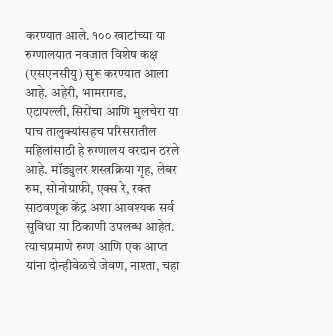करण्यात आले. १०० खाटांच्या या रुग्णालयात नवजात विशेष कक्ष (एसएनसीयु) सुरू करण्यात आला आहे. अहेरी, भामरागड,
एटापल्ली, सिरोंचा आणि मुलचेरा या पाच तालुक्यांसहच परिसरातील महिलांसाठी हे रुग्णालय वरदान ठरले आहे. मॉड्युलर शस्त्रक्रिया गृह, लेबर रुम, सोनोग्राफी, एक्स रे, रक्त साठवणूक केंद्र अशा आवश्यक सर्व सुविधा या ठिकाणी उपलब्ध आहेत. त्याचप्रमाणे रुग्ण आणि एक आप्त यांना दोन्हीवेळचे जेवण, नाश्ता, चहा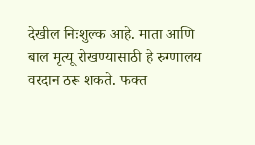देखील निःशुल्क आहे. माता आणि बाल मृत्यू रोखण्यासाठी हे रुग्णालय वरदान ठरू शकते. फक्त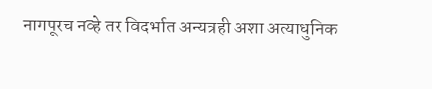नागपूरच नव्हे तर विदर्भात अन्यत्रही अशा अत्याधुनिक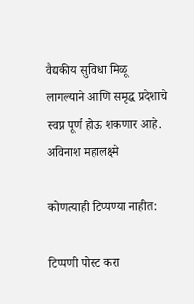वैद्यकीय सुविधा मिळू लागल्याने आणि समृद्ध प्रदेशाचे स्वप्न पूर्ण होऊ शकणार आहे.
अविनाश महालक्ष्मे

कोणत्याही टिप्पण्‍या नाहीत:

टिप्पणी पोस्ट करा